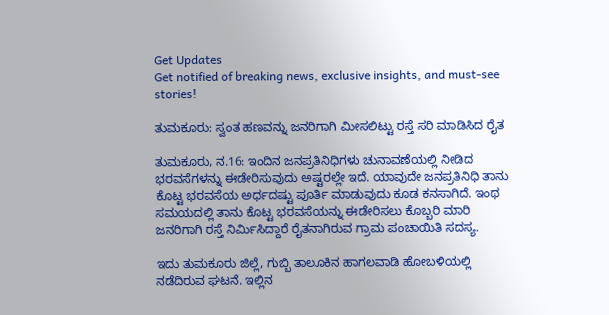Get Updates
Get notified of breaking news, exclusive insights, and must-see stories!

ತುಮಕೂರು: ಸ್ವಂತ ಹಣವನ್ನು ಜನರಿಗಾಗಿ ಮೀಸಲಿಟ್ಟು ರಸ್ತೆ ಸರಿ ಮಾಡಿಸಿದ ರೈತ

ತುಮಕೂರು, ನ.16: ಇಂದಿನ ಜನಪ್ರತಿನಿಧಿಗಳು ಚುನಾವಣೆಯಲ್ಲಿ ನೀಡಿದ ಭರವಸೆಗಳನ್ನು ಈಡೇರಿಸುವುದು ಅಷ್ಟರಲ್ಲೇ ಇದೆ. ಯಾವುದೇ ಜನಪ್ರತಿನಿಧಿ ತಾನು ಕೊಟ್ಟ ಭರವಸೆಯ ಅರ್ಧದಷ್ಟು ಪೂರ್ತಿ ಮಾಡುವುದು ಕೂಡ ಕನಸಾಗಿದೆ. ಇಂಥ ಸಮಯದಲ್ಲಿ ತಾನು ಕೊಟ್ಟ ಭರವಸೆಯನ್ನು ಈಡೇರಿಸಲು ಕೊಬ್ಬರಿ ಮಾರಿ ಜನರಿಗಾಗಿ ರಸ್ತೆ ನಿರ್ಮಿಸಿದ್ದಾರೆ ರೈತನಾಗಿರುವ ಗ್ರಾಮ ಪಂಚಾಯಿತಿ ಸದಸ್ಯ.

ಇದು ತುಮಕೂರು ಜಿಲ್ಲೆ, ಗುಬ್ಬಿ ತಾಲೂಕಿನ ಹಾಗಲವಾಡಿ ಹೋಬಳಿಯಲ್ಲಿ ನಡೆದಿರುವ ಘಟನೆ. ಇಲ್ಲಿನ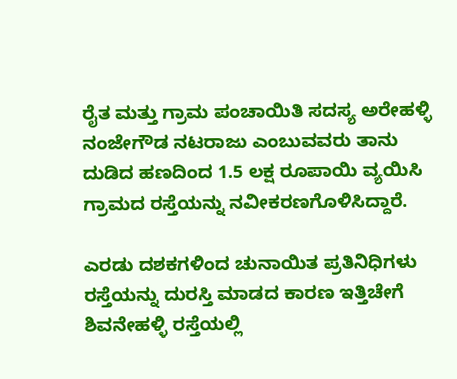ರೈತ ಮತ್ತು ಗ್ರಾಮ ಪಂಚಾಯಿತಿ ಸದಸ್ಯ ಅರೇಹಳ್ಳಿ ನಂಜೇಗೌಡ ನಟರಾಜು ಎಂಬುವವರು ತಾನು ದುಡಿದ ಹಣದಿಂದ 1.5 ಲಕ್ಷ ರೂಪಾಯಿ ವ್ಯಯಿಸಿ ಗ್ರಾಮದ ರಸ್ತೆಯನ್ನು ನವೀಕರಣಗೊಳಿಸಿದ್ದಾರೆ.

ಎರಡು ದಶಕಗಳಿಂದ ಚುನಾಯಿತ ಪ್ರತಿನಿಧಿಗಳು ರಸ್ತೆಯನ್ನು ದುರಸ್ತಿ ಮಾಡದ ಕಾರಣ ಇತ್ತಿಚೇಗೆ ಶಿವನೇಹಳ್ಳಿ ರಸ್ತೆಯಲ್ಲಿ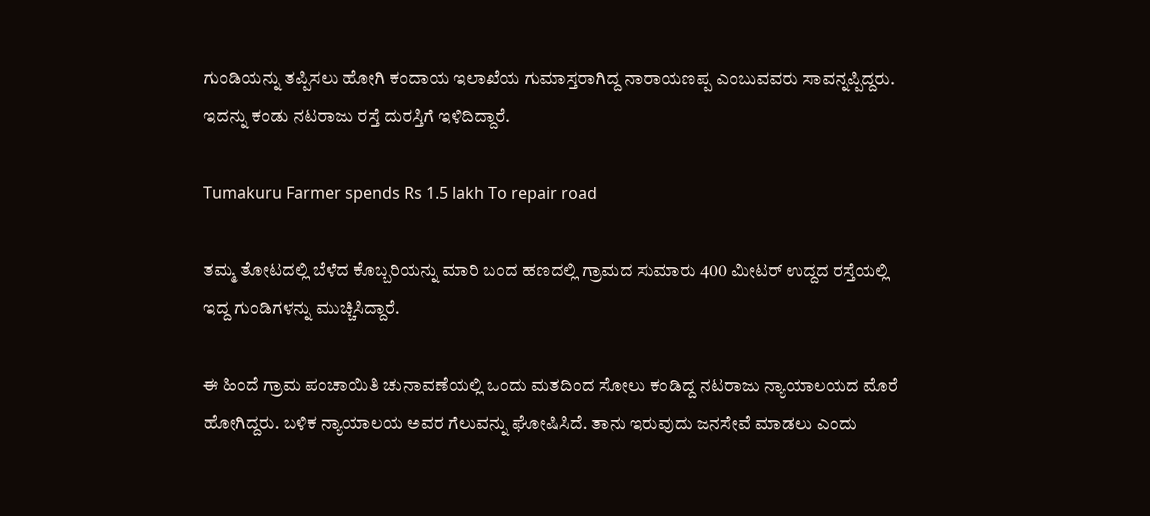ಗುಂಡಿಯನ್ನು ತಪ್ಪಿಸಲು ಹೋಗಿ ಕಂದಾಯ ಇಲಾಖೆಯ ಗುಮಾಸ್ತರಾಗಿದ್ದ ನಾರಾಯಣಪ್ಪ ಎಂಬುವವರು ಸಾವನ್ನಪ್ಪಿದ್ದರು. ಇದನ್ನು ಕಂಡು ನಟರಾಜು ರಸ್ತೆ ದುರಸ್ತಿಗೆ ಇಳಿದಿದ್ದಾರೆ.

Tumakuru Farmer spends Rs 1.5 lakh To repair road

ತಮ್ಮ ತೋಟದಲ್ಲಿ ಬೆಳೆದ ಕೊಬ್ಬರಿಯನ್ನು ಮಾರಿ ಬಂದ ಹಣದಲ್ಲಿ ಗ್ರಾಮದ ಸುಮಾರು 400 ಮೀಟರ್‌ ಉದ್ದದ ರಸ್ತೆಯಲ್ಲಿ ಇದ್ದ ಗುಂಡಿಗಳನ್ನು ಮುಚ್ಚಿಸಿದ್ದಾರೆ.

ಈ ಹಿಂದೆ ಗ್ರಾಮ ಪಂಚಾಯಿತಿ ಚುನಾವಣೆಯಲ್ಲಿ ಒಂದು ಮತದಿಂದ ಸೋಲು ಕಂಡಿದ್ದ ನಟರಾಜು ನ್ಯಾಯಾಲಯದ ಮೊರೆ ಹೋಗಿದ್ದರು. ಬಳಿಕ ನ್ಯಾಯಾಲಯ ಅವರ ಗೆಲುವನ್ನು ಘೋಷಿಸಿದೆ. ತಾನು ಇರುವುದು ಜನಸೇವೆ ಮಾಡಲು ಎಂದು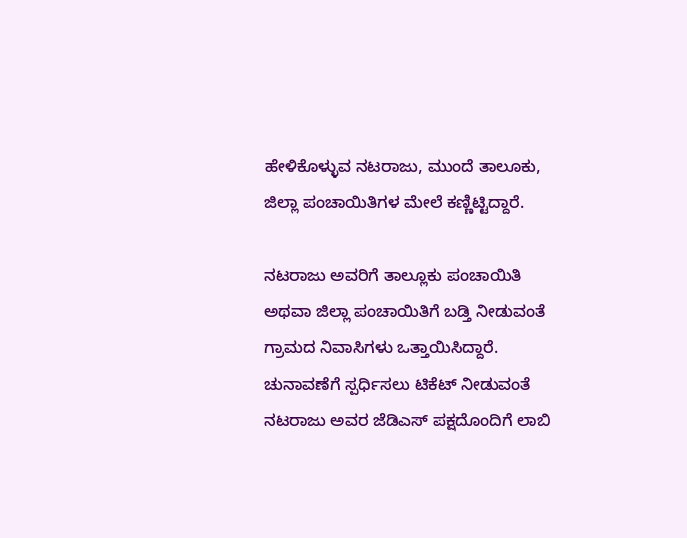ಹೇಳಿಕೊಳ್ಳುವ ನಟರಾಜು, ಮುಂದೆ ತಾಲೂಕು, ಜಿಲ್ಲಾ ಪಂಚಾಯಿತಿಗಳ ಮೇಲೆ ಕಣ್ಣಿಟ್ಟಿದ್ದಾರೆ.

ನಟರಾಜು ಅವರಿಗೆ ತಾಲ್ಲೂಕು ಪಂಚಾಯಿತಿ ಅಥವಾ ಜಿಲ್ಲಾ ಪಂಚಾಯಿತಿಗೆ ಬಡ್ತಿ ನೀಡುವಂತೆ ಗ್ರಾಮದ ನಿವಾಸಿಗಳು ಒತ್ತಾಯಿಸಿದ್ದಾರೆ. ಚುನಾವಣೆಗೆ ಸ್ಪರ್ಧಿಸಲು ಟಿಕೆಟ್ ನೀಡುವಂತೆ ನಟರಾಜು ಅವರ ಜೆಡಿಎಸ್ ಪಕ್ಷದೊಂದಿಗೆ ಲಾಬಿ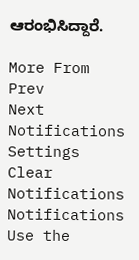ಆರಂಭಿಸಿದ್ದಾರೆ.

More From
Prev
Next
Notifications
Settings
Clear Notifications
Notifications
Use the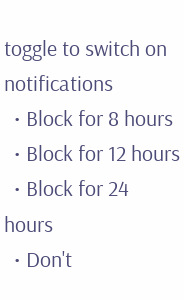toggle to switch on notifications
  • Block for 8 hours
  • Block for 12 hours
  • Block for 24 hours
  • Don't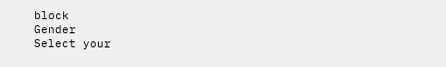block
Gender
Select your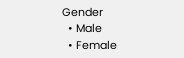Gender
  • Male
  • Female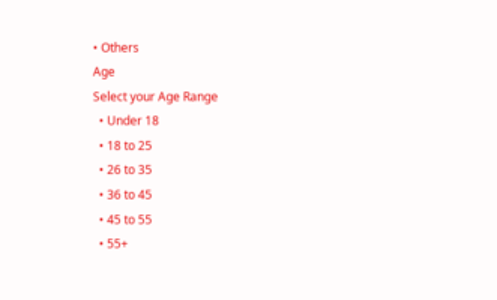• Others
Age
Select your Age Range
  • Under 18
  • 18 to 25
  • 26 to 35
  • 36 to 45
  • 45 to 55
  • 55+